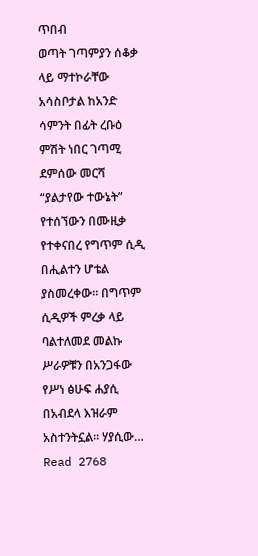ጥበብ
ወጣት ገጣምያን ሰቆቃ ላይ ማተኮራቸው አሳስቦታል ከአንድ ሳምንት በፊት ረቡዕ ምሽት ነበር ገጣሚ ደምሰው መርሻ “ያልታየው ተውኔት” የተሰኘውን በሙዚቃ የተቀናበረ የግጥም ሲዲ በሒልተን ሆቴል ያስመረቀው፡፡ በግጥም ሲዲዎች ምረቃ ላይ ባልተለመደ መልኩ ሥራዎቹን በአንጋፋው የሥነ ፅሁፍ ሐያሲ በአብደላ እዝራም አስተንትኗል። ሃያሲው…
Read 2768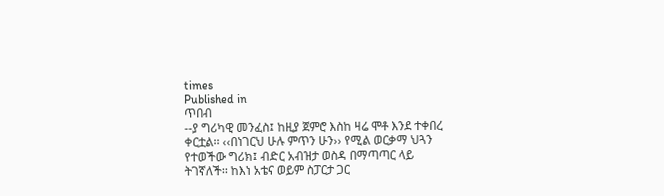times
Published in
ጥበብ
--ያ ግሪካዊ መንፈስ፤ ከዚያ ጀምሮ እስከ ዛሬ ሞቶ እንደ ተቀበረ ቀርቷል፡፡ ‹‹በነገርህ ሁሉ ምጥን ሁን›› የሚል ወርቃማ ህጓን የተወችው ግሪክ፤ ብድር አብዝታ ወስዳ በማጣጣር ላይ ትገኛለች፡፡ ከእነ አቴና ወይም ስፓርታ ጋር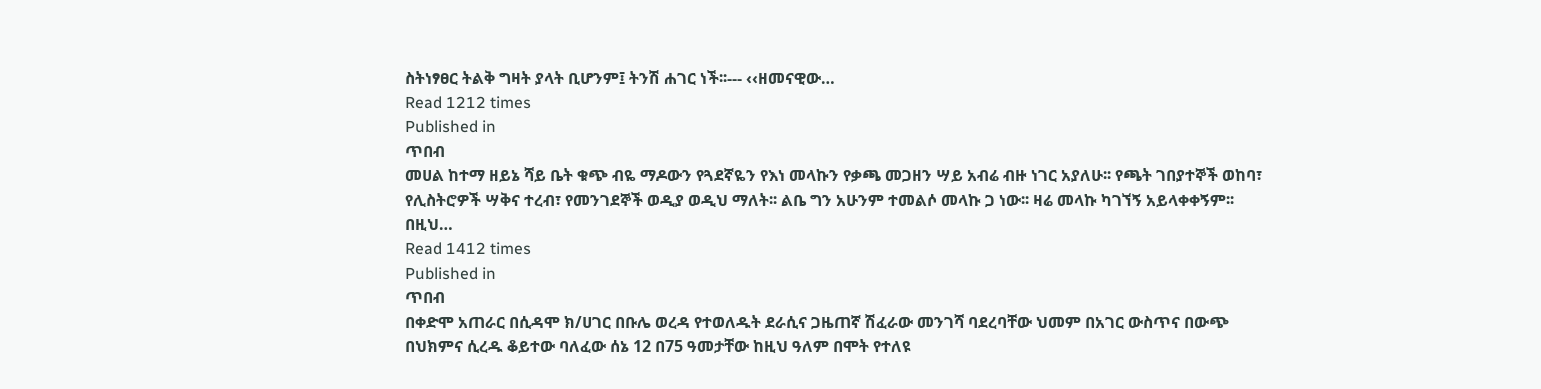ስትነፃፀር ትልቅ ግዛት ያላት ቢሆንም፤ ትንሽ ሐገር ነች፡፡--- ‹‹ዘመናዊው…
Read 1212 times
Published in
ጥበብ
መሀል ከተማ ዘይኔ ሻይ ቤት ቁጭ ብዬ ማዶውን የጓደኛዬን የእነ መላኩን የቃጫ መጋዘን ሣይ አብሬ ብዙ ነገር አያለሁ፡፡ የጫት ገበያተኞች ወከባ፣ የሊስትሮዎች ሣቅና ተረብ፣ የመንገደኞች ወዲያ ወዲህ ማለት፡፡ ልቤ ግን አሁንም ተመልሶ መላኩ ጋ ነው፡፡ ዛሬ መላኩ ካገኘኝ አይላቀቀኝም፡፡ በዚህ…
Read 1412 times
Published in
ጥበብ
በቀድሞ አጠራር በሲዳሞ ክ/ሀገር በቡሌ ወረዳ የተወለዱት ደራሲና ጋዜጠኛ ሽፈራው መንገሻ ባደረባቸው ህመም በአገር ውስጥና በውጭ በህክምና ሲረዱ ቆይተው ባለፈው ሰኔ 12 በ75 ዓመታቸው ከዚህ ዓለም በሞት የተለዩ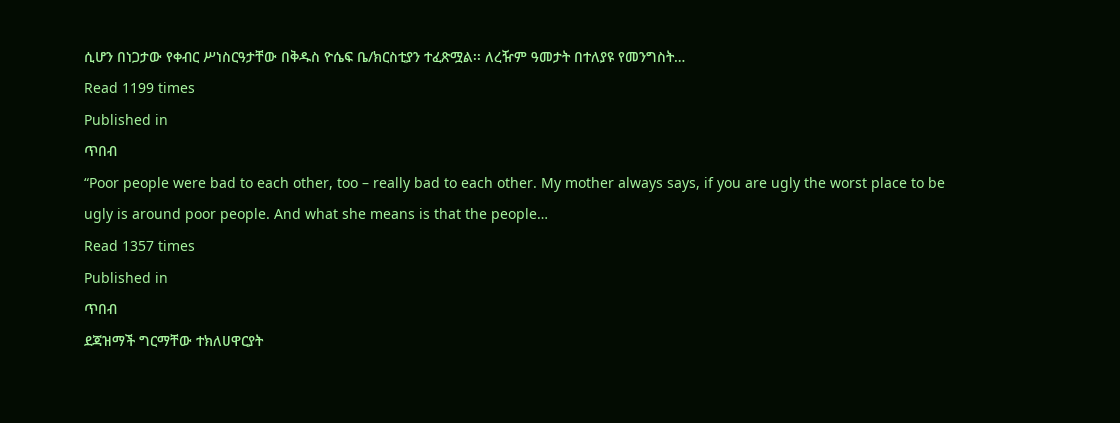ሲሆን በነጋታው የቀብር ሥነስርዓታቸው በቅዱስ ዮሴፍ ቤ/ክርስቲያን ተፈጽሟል፡፡ ለረዥም ዓመታት በተለያዩ የመንግስት…
Read 1199 times
Published in
ጥበብ
“Poor people were bad to each other, too – really bad to each other. My mother always says, if you are ugly the worst place to be ugly is around poor people. And what she means is that the people…
Read 1357 times
Published in
ጥበብ
ደጃዝማች ግርማቸው ተክለሀዋርያት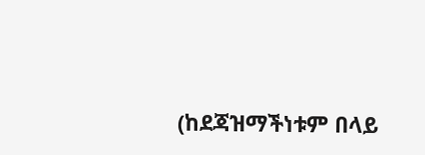(ከደጃዝማችነቱም በላይ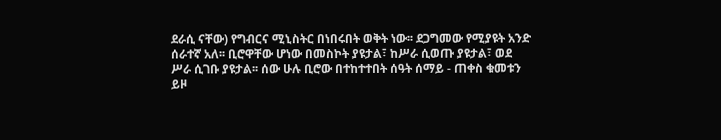ደራሲ ናቸው) የግብርና ሚኒስትር በነበሩበት ወቅት ነው፡፡ ደጋግመው የሚያዩት አንድ ሰራተኛ አለ፡፡ ቢሮዋቸው ሆነው በመስኮት ያዩታል፣ ከሥራ ሲወጡ ያዩታል፣ ወደ ሥራ ሲገቡ ያዩታል፡፡ ሰው ሁሉ ቢሮው በተከተተበት ሰዓት ሰማይ - ጠቀስ ቁመቱን ይዞ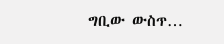ግቢው ውስጥ…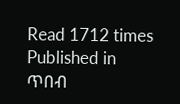Read 1712 times
Published in
ጥበብ